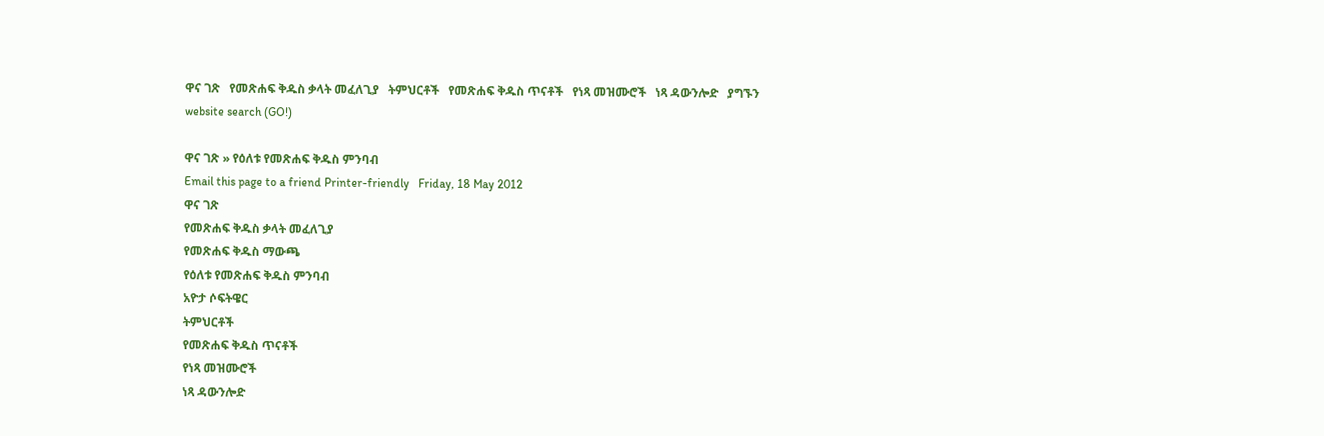ዋና ገጽ   የመጽሐፍ ቅዱስ ቃላት መፈለጊያ   ትምህርቶች   የመጽሐፍ ቅዱስ ጥናቶች   የነጻ መዝሙሮች   ነጻ ዳውንሎድ   ያግኙን
website search (GO!)

ዋና ገጽ » የዕለቱ የመጽሐፍ ቅዱስ ምንባብ
Email this page to a friend Printer-friendly   Friday, 18 May 2012
ዋና ገጽ
የመጽሐፍ ቅዱስ ቃላት መፈለጊያ
የመጽሐፍ ቅዱስ ማውጫ
የዕለቱ የመጽሐፍ ቅዱስ ምንባብ
አዮታ ሶፍትዌር
ትምህርቶች
የመጽሐፍ ቅዱስ ጥናቶች
የነጻ መዝሙሮች
ነጻ ዳውንሎድ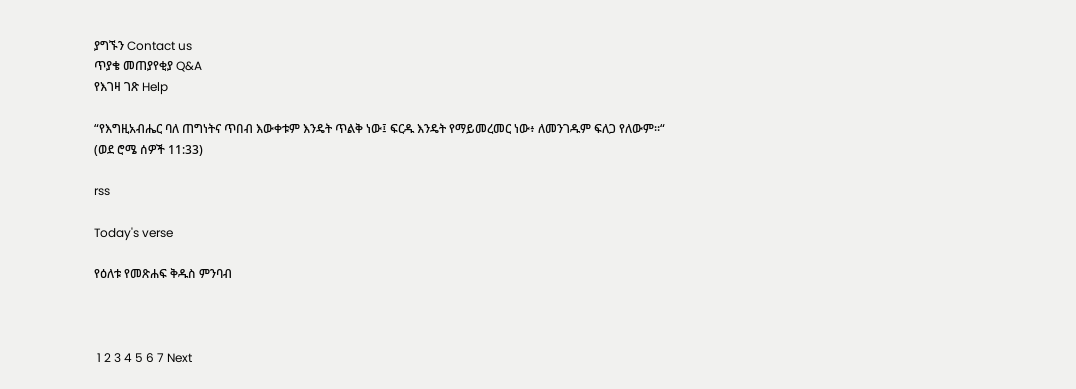ያግኙን Contact us
ጥያቄ መጠያየቂያ Q&A
የእገዛ ገጽ Help

“የእግዚአብሔር ባለ ጠግነትና ጥበብ እውቀቱም እንዴት ጥልቅ ነው፤ ፍርዱ እንዴት የማይመረመር ነው፥ ለመንገዱም ፍለጋ የለውም።“
(ወደ ሮሜ ሰዎች 11:33)

rss

Today's verse

የዕለቱ የመጽሐፍ ቅዱስ ምንባብ



 1 2 3 4 5 6 7 Next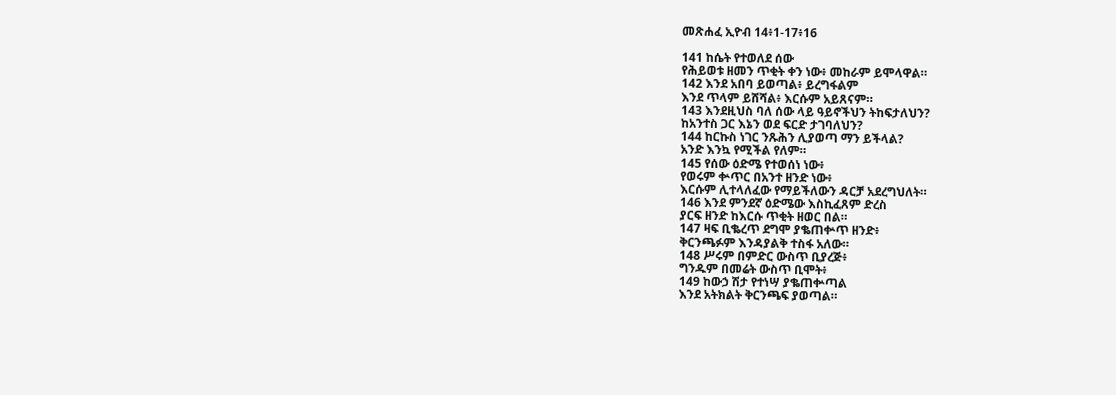መጽሐፈ ኢዮብ 14፥1-17፥16

141 ከሴት የተወለደ ሰው
የሕይወቱ ዘመን ጥቂት ቀን ነው፥ መከራም ይሞላዋል።
142 እንደ አበባ ይወጣል፥ ይረግፋልም
እንደ ጥላም ይሸሻል፥ እርሱም አይጸናም።
143 እንደዚህስ ባለ ሰው ላይ ዓይኖችህን ትከፍታለህን?
ከአንተስ ጋር እኔን ወደ ፍርድ ታገባለህን?
144 ከርኩስ ነገር ንጹሕን ሊያወጣ ማን ይችላል?
አንድ እንኳ የሚችል የለም።
145 የሰው ዕድሜ የተወሰነ ነው፥
የወሩም ቍጥር በአንተ ዘንድ ነው፥
እርሱም ሊተላለፈው የማይችለውን ዳርቻ አደረግህለት።
146 እንደ ምንደኛ ዕድሜው እስኪፈጸም ድረስ
ያርፍ ዘንድ ከእርሱ ጥቂት ዘወር በል።
147 ዛፍ ቢቈረጥ ደግሞ ያቈጠቍጥ ዘንድ፥
ቅርንጫፉም እንዳያልቅ ተስፋ አለው።
148 ሥሩም በምድር ውስጥ ቢያረጅ፥
ግንዱም በመሬት ውስጥ ቢሞት፥
149 ከውኃ ሽታ የተነሣ ያቈጠቍጣል
እንደ አትክልት ቅርንጫፍ ያወጣል።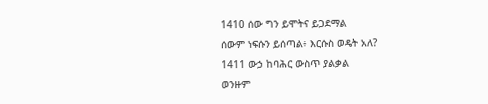1410 ሰው ግን ይሞትና ይጋደማል
ሰውም ነፍሱን ይሰጣል፥ እርሱስ ወዴት አለ?
1411 ውኃ ከባሕር ውስጥ ያልቃል
ወንዙም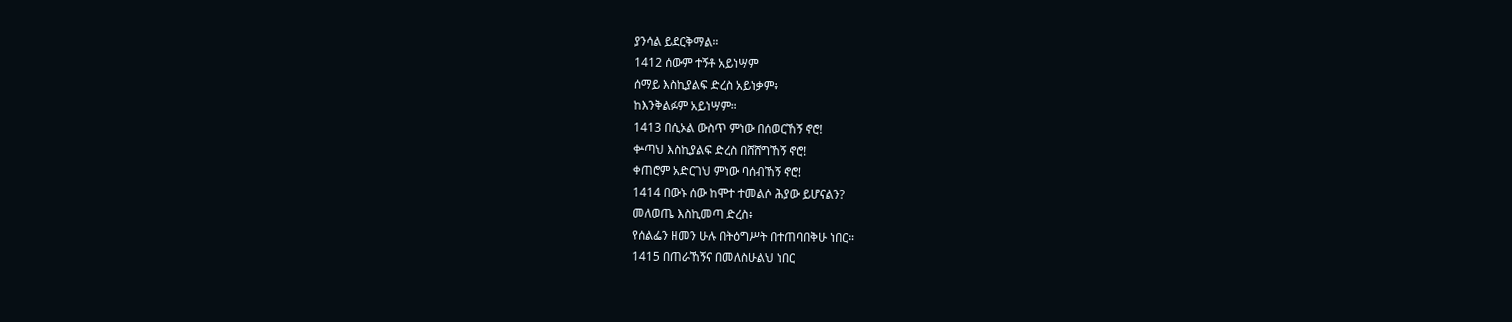ያንሳል ይደርቅማል።
1412 ሰውም ተኝቶ አይነሣም
ሰማይ እስኪያልፍ ድረስ አይነቃም፥
ከእንቅልፉም አይነሣም።
1413 በሲኦል ውስጥ ምነው በሰወርኸኝ ኖሮ!
ቍጣህ እስኪያልፍ ድረስ በሸሸግኸኝ ኖሮ!
ቀጠሮም አድርገህ ምነው ባሰብኸኝ ኖሮ!
1414 በውኑ ሰው ከሞተ ተመልሶ ሕያው ይሆናልን?
መለወጤ እስኪመጣ ድረስ፥
የሰልፌን ዘመን ሁሉ በትዕግሥት በተጠባበቅሁ ነበር።
1415 በጠራኸኝና በመለስሁልህ ነበር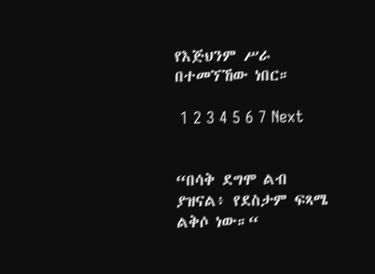የእጅህንም ሥራ በተመኘኸው ነበር።

 1 2 3 4 5 6 7 Next


“በሳቅ ደግሞ ልብ ያዝናል፥ የደስታም ፍጻሜ ልቅሶ ነው።“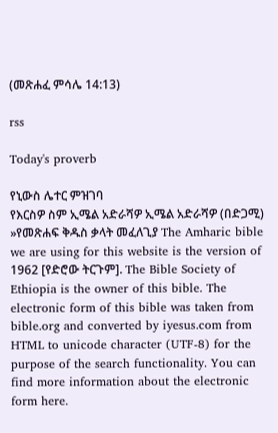(መጽሐፈ ምሳሌ 14:13)

rss

Today's proverb

የኒውስ ሌተር ምዝገባ
የእርስዎ ስም ኢሜል አድራሻዎ ኢሜል አድራሻዎ (በድጋሚ)
»የመጽሐፍ ቅዱስ ቃላት መፈለጊያ The Amharic bible we are using for this website is the version of 1962 [የድሮው ትርጉም]. The Bible Society of Ethiopia is the owner of this bible. The electronic form of this bible was taken from bible.org and converted by iyesus.com from HTML to unicode character (UTF-8) for the purpose of the search functionality. You can find more information about the electronic form here.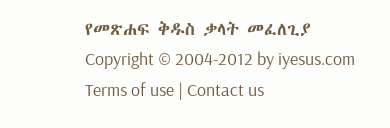የመጽሐፍ ቅዱስ ቃላት መፈለጊያ
Copyright © 2004-2012 by iyesus.com
Terms of use | Contact us